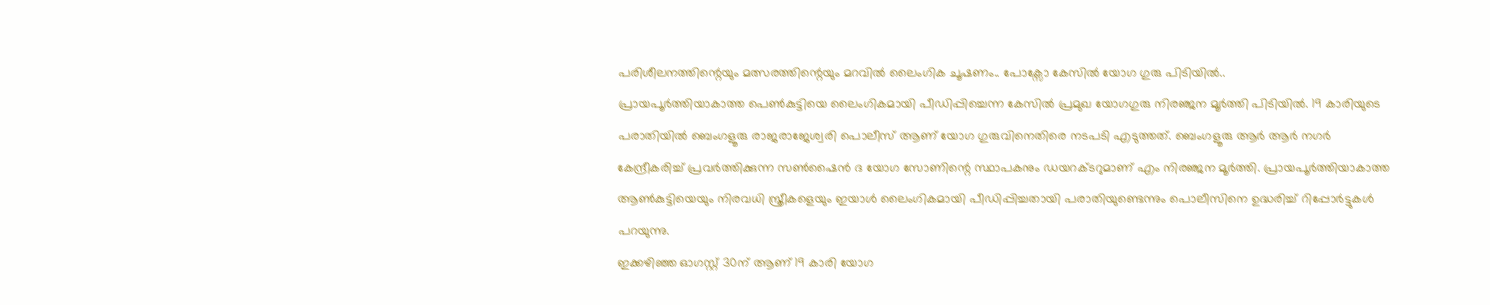പരിശീലനത്തിന്റെയും മത്സരത്തിന്റെയും മറവിൽ ലൈംഗിക ചൂഷണം.. പോക്സോ കേസിൽ യോഗ ഗുരു പിടിയിൽ..
പ്രായപൂർത്തിയാകാത്ത പെൺകുട്ടിയെ ലൈംഗികമായി പീഡിപ്പിച്ചെന്ന കേസിൽ പ്രമുഖ യോഗഗുരു നിരഞ്ജന മൂർത്തി പിടിയിൽ. 19 കാരിയുടെ പരാതിയിൽ ബെംഗളൂരു രാജരാജേശ്വരി പൊലീസ് ആണ് യോഗ ഗുരുവിനെതിരെ നടപടി എടുത്തത്. ബെംഗളൂരു ആർ ആർ നഗർ കേന്ദ്രീകരിച്ച് പ്രവർത്തിക്കുന്ന സൺഷൈൻ ദ യോഗ സോണിന്റെ സ്ഥാപകനും ഡയറക്ടറുമാണ് എം നിരഞ്ജന മൂർത്തി. പ്രായപൂർത്തിയാകാത്ത ആൺകുട്ടിയെയും നിരവധി സ്ത്രീകളെയും ഇയാൾ ലൈംഗികമായി പീഡിപ്പിച്ചതായി പരാതിയുണ്ടെന്നും പൊലീസിനെ ഉദ്ധരിച്ച് റിപ്പോർട്ടുകൾ പറയുന്നു.
ഇക്കഴിഞ്ഞ ഓഗസ്റ്റ് 30ന് ആണ് 19 കാരി യോഗ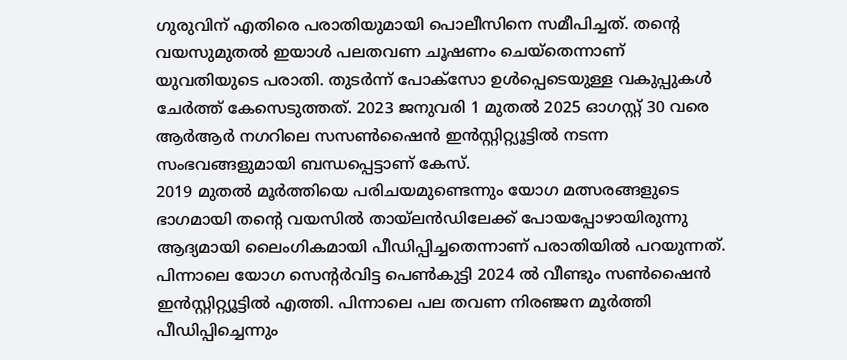ഗുരുവിന് എതിരെ പരാതിയുമായി പൊലീസിനെ സമീപിച്ചത്. തന്റെ വയസുമുതൽ ഇയാൾ പലതവണ ചൂഷണം ചെയ്തെന്നാണ് യുവതിയുടെ പരാതി. തുടർന്ന് പോക്സോ ഉൾപ്പെടെയുള്ള വകുപ്പുകൾ ചേർത്ത് കേസെടുത്തത്. 2023 ജനുവരി 1 മുതൽ 2025 ഓഗസ്റ്റ് 30 വരെ ആർആർ നഗറിലെ സസൺഷൈൻ ഇൻസ്റ്റിറ്റ്യൂട്ടിൽ നടന്ന സംഭവങ്ങളുമായി ബന്ധപ്പെട്ടാണ് കേസ്.
2019 മുതൽ മൂർത്തിയെ പരിചയമുണ്ടെന്നും യോഗ മത്സരങ്ങളുടെ ഭാഗമായി തന്റെ വയസിൽ തായ്ലൻഡിലേക്ക് പോയപ്പോഴായിരുന്നു ആദ്യമായി ലൈംഗികമായി പീഡിപ്പിച്ചതെന്നാണ് പരാതിയിൽ പറയുന്നത്. പിന്നാലെ യോഗ സെന്റർവിട്ട പെൺകുട്ടി 2024 ൽ വീണ്ടും സൺഷൈൻ ഇൻസ്റ്റിറ്റ്യൂട്ടിൽ എത്തി. പിന്നാലെ പല തവണ നിരഞ്ജന മൂർത്തി പീഡിപ്പിച്ചെന്നും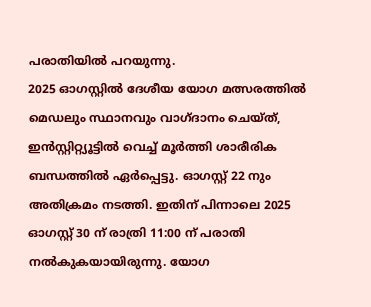പരാതിയിൽ പറയുന്നു.
2025 ഓഗസ്റ്റിൽ ദേശീയ യോഗ മത്സരത്തിൽ മെഡലും സ്ഥാനവും വാഗ്ദാനം ചെയ്ത്, ഇൻസ്റ്റിറ്റ്യൂട്ടിൽ വെച്ച് മൂർത്തി ശാരീരിക ബന്ധത്തിൽ ഏർപ്പെട്ടു. ഓഗസ്റ്റ് 22 നും അതിക്രമം നടത്തി. ഇതിന് പിന്നാലെ 2025 ഓഗസ്റ്റ് 30 ന് രാത്രി 11:00 ന് പരാതി നൽകുകയായിരുന്നു. യോഗ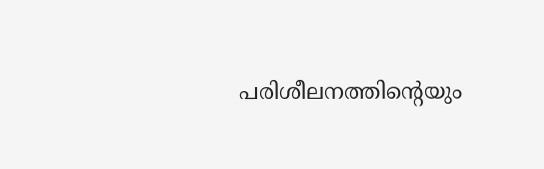പരിശീലനത്തിന്റെയും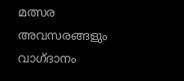മത്സര അവസരങ്ങളും വാഗ്ദാനം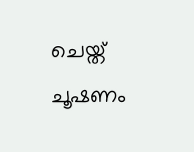ചെയ്ത് ചൂഷണം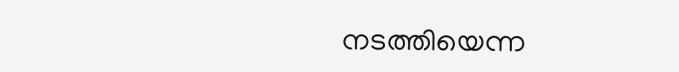നടത്തിയെന്ന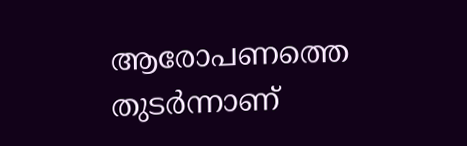ആരോപണത്തെ തുടർന്നാണ്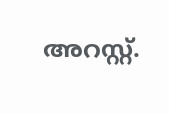അറസ്റ്റ്.